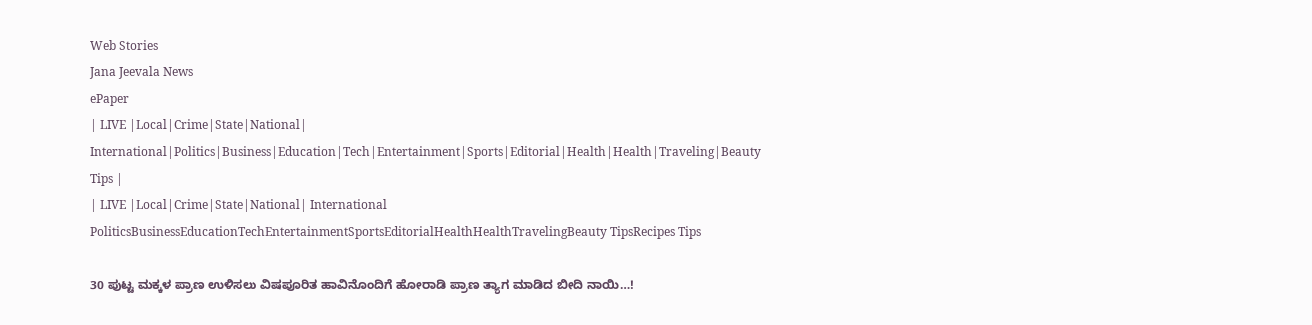Web Stories
Jana Jeevala News
ePaper
| LIVE |Local|Crime|State|National| International|Politics|Business|Education|Tech|Entertainment|Sports|Editorial|Health|Health|Traveling|Beauty Tips |
| LIVE |Local|Crime|State|National| International
PoliticsBusinessEducationTechEntertainmentSportsEditorialHealthHealthTravelingBeauty TipsRecipes Tips

30 ಪುಟ್ಟ ಮಕ್ಕಳ ಪ್ರಾಣ ಉಳಿಸಲು ವಿಷಪೂರಿತ ಹಾವಿನೊಂದಿಗೆ ಹೋರಾಡಿ ಪ್ರಾಣ ತ್ಯಾಗ ಮಾಡಿದ ಬೀದಿ ನಾಯಿ…!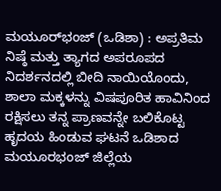ಮಯೂರ್‌ಭಂಜ್ (ಒಡಿಶಾ) : ಅಪ್ರತಿಮ ನಿಷ್ಠೆ ಮತ್ತು ತ್ಯಾಗದ ಅಪರೂಪದ ನಿದರ್ಶನದಲ್ಲಿ ಬೀದಿ ನಾಯಿಯೊಂದು, ಶಾಲಾ ಮಕ್ಕಳನ್ನು ವಿಷಪೂರಿತ ಹಾವಿನಿಂದ ರಕ್ಷಿಸಲು ತನ್ನ ಪ್ರಾಣವನ್ನೇ ಬಲಿಕೊಟ್ಟ ಹೃದಯ ಹಿಂಡುವ ಘಟನೆ ಒಡಿಶಾದ ಮಯೂರಭಂಜ್ ಜಿಲ್ಲೆಯ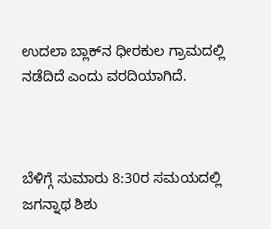ಉದಲಾ ಬ್ಲಾಕ್‌ನ ಧೀರಕುಲ ಗ್ರಾಮದಲ್ಲಿ ನಡೆದಿದೆ ಎಂದು ವರದಿಯಾಗಿದೆ.



ಬೆಳಿಗ್ಗೆ ಸುಮಾರು 8:30ರ ಸಮಯದಲ್ಲಿ ಜಗನ್ನಾಥ ಶಿಶು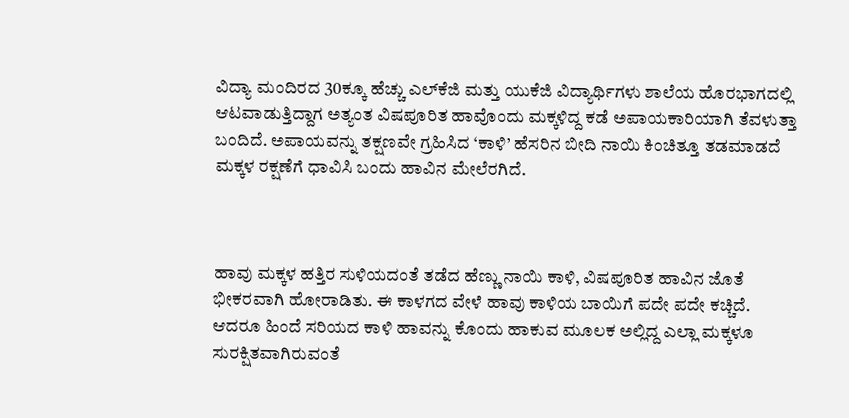ವಿದ್ಯಾ ಮಂದಿರದ 30ಕ್ಕೂ ಹೆಚ್ಚು ಎಲ್‌ಕೆಜಿ ಮತ್ತು ಯುಕೆಜಿ ವಿದ್ಯಾರ್ಥಿಗಳು ಶಾಲೆಯ ಹೊರಭಾಗದಲ್ಲಿ ಆಟವಾಡುತ್ತಿದ್ದಾಗ ಅತ್ಯಂತ ವಿಷಪೂರಿತ ಹಾವೊಂದು ಮಕ್ಕಳಿದ್ದ ಕಡೆ ಅಪಾಯಕಾರಿಯಾಗಿ ತೆವಳುತ್ತಾ ಬಂದಿದೆ. ಅಪಾಯವನ್ನು ತಕ್ಷಣವೇ ಗ್ರಹಿಸಿದ ‘ಕಾಳಿ’ ಹೆಸರಿನ ಬೀದಿ ನಾಯಿ ಕಿಂಚಿತ್ತೂ ತಡಮಾಡದೆ ಮಕ್ಕಳ ರಕ್ಷಣೆಗೆ ಧಾವಿಸಿ ಬಂದು ಹಾವಿನ ಮೇಲೆರಗಿದೆ.



ಹಾವು ಮಕ್ಕಳ ಹತ್ತಿರ ಸುಳಿಯದಂತೆ ತಡೆದ ಹೆಣ್ಣು ನಾಯಿ ಕಾಳಿ, ವಿಷಪೂರಿತ ಹಾವಿನ ಜೊತೆ ಭೀಕರವಾಗಿ ಹೋರಾಡಿತು. ಈ ಕಾಳಗದ ವೇಳೆ ಹಾವು ಕಾಳಿಯ ಬಾಯಿಗೆ ಪದೇ ಪದೇ ಕಚ್ಚಿದೆ. ಆದರೂ ಹಿಂದೆ ಸರಿಯದ ಕಾಳಿ ಹಾವನ್ನು ಕೊಂದು ಹಾಕುವ ಮೂಲಕ ಅಲ್ಲಿದ್ದ ಎಲ್ಲಾ ಮಕ್ಕಳೂ ಸುರಕ್ಷಿತವಾಗಿರುವಂತೆ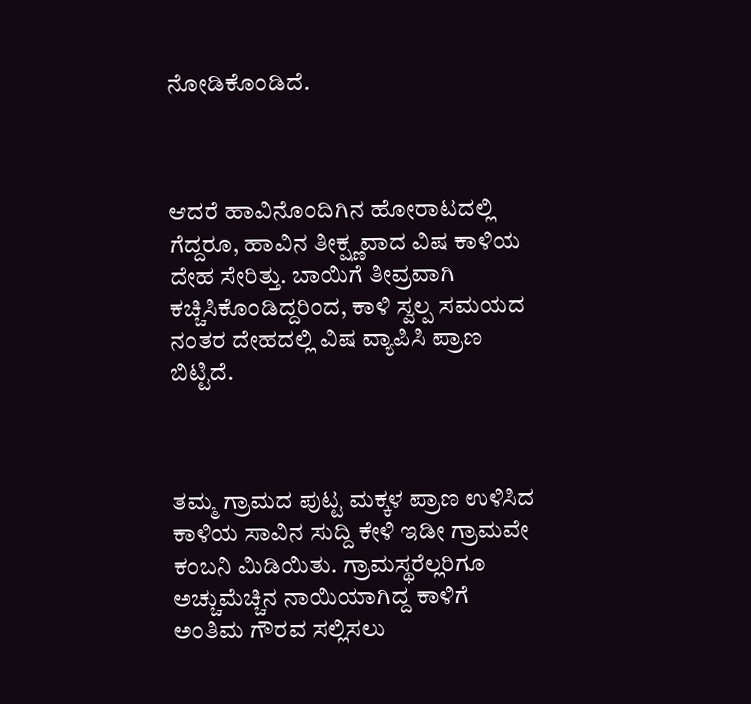ನೋಡಿಕೊಂಡಿದೆ.



ಆದರೆ ಹಾವಿನೊಂದಿಗಿನ ಹೋರಾಟದಲ್ಲಿ ಗೆದ್ದರೂ, ಹಾವಿನ ತೀಕ್ಷ್ಣವಾದ ವಿಷ ಕಾಳಿಯ ದೇಹ ಸೇರಿತ್ತು. ಬಾಯಿಗೆ ತೀವ್ರವಾಗಿ ಕಚ್ಚಿಸಿಕೊಂಡಿದ್ದರಿಂದ, ಕಾಳಿ ಸ್ವಲ್ಪ ಸಮಯದ ನಂತರ ದೇಹದಲ್ಲಿ ವಿಷ ವ್ಯಾಪಿಸಿ ಪ್ರಾಣ ಬಿಟ್ಟಿದೆ.



ತಮ್ಮ ಗ್ರಾಮದ ಪುಟ್ಟ ಮಕ್ಕಳ ಪ್ರಾಣ ಉಳಿಸಿದ ಕಾಳಿಯ ಸಾವಿನ ಸುದ್ದಿ ಕೇಳಿ ಇಡೀ ಗ್ರಾಮವೇ ಕಂಬನಿ ಮಿಡಿಯಿತು. ಗ್ರಾಮಸ್ಥರೆಲ್ಲರಿಗೂ ಅಚ್ಚುಮೆಚ್ಚಿನ ನಾಯಿಯಾಗಿದ್ದ ಕಾಳಿಗೆ ಅಂತಿಮ ಗೌರವ ಸಲ್ಲಿಸಲು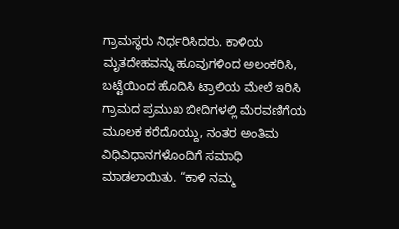ಗ್ರಾಮಸ್ಥರು ನಿರ್ಧರಿಸಿದರು. ಕಾಳಿಯ ಮೃತದೇಹವನ್ನು ಹೂವುಗಳಿಂದ ಅಲಂಕರಿಸಿ, ಬಟ್ಟೆಯಿಂದ ಹೊದಿಸಿ ಟ್ರಾಲಿಯ ಮೇಲೆ ಇರಿಸಿ ಗ್ರಾಮದ ಪ್ರಮುಖ ಬೀದಿಗಳಲ್ಲಿ ಮೆರವಣಿಗೆಯ ಮೂಲಕ ಕರೆದೊಯ್ದು, ನಂತರ ಅಂತಿಮ ವಿಧಿವಿಧಾನಗಳೊಂದಿಗೆ ಸಮಾಧಿ ಮಾಡಲಾಯಿತು. “ಕಾಳಿ ನಮ್ಮ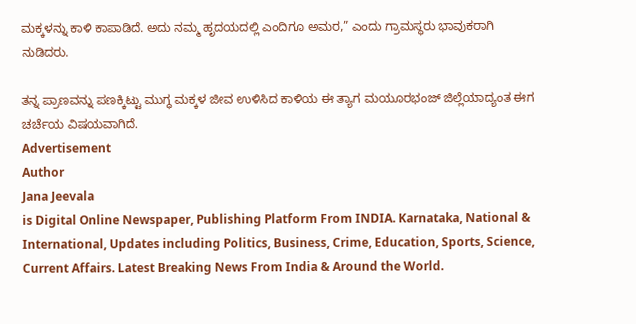ಮಕ್ಕಳನ್ನು ಕಾಳಿ ಕಾಪಾಡಿದೆ. ಅದು ನಮ್ಮ ಹೃದಯದಲ್ಲಿ ಎಂದಿಗೂ ಅಮರ,” ಎಂದು ಗ್ರಾಮಸ್ಥರು ಭಾವುಕರಾಗಿ ನುಡಿದರು.

ತನ್ನ ಪ್ರಾಣವನ್ನು ಪಣಕ್ಕಿಟ್ಟು ಮುಗ್ಧ ಮಕ್ಕಳ ಜೀವ ಉಳಿಸಿದ ಕಾಳಿಯ ಈ ತ್ಯಾಗ ಮಯೂರಭಂಜ್ ಜಿಲ್ಲೆಯಾದ್ಯಂತ ಈಗ ಚರ್ಚೆಯ ವಿಷಯವಾಗಿದೆ.
Advertisement
Author
Jana Jeevala
is Digital Online Newspaper, Publishing Platform From INDIA. Karnataka, National & International, Updates including Politics, Business, Crime, Education, Sports, Science, Current Affairs. Latest Breaking News From India & Around the World.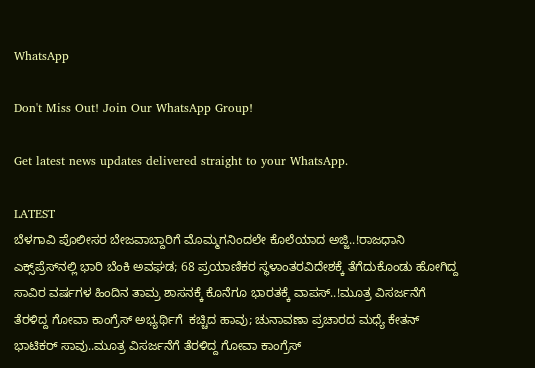WhatsApp

Don't Miss Out! Join Our WhatsApp Group!

Get latest news updates delivered straight to your WhatsApp.

LATEST
ಬೆಳಗಾವಿ ಪೊಲೀಸರ ಬೇಜವಾಬ್ದಾರಿಗೆ ಮೊಮ್ಮಗನಿಂದಲೇ ಕೊಲೆಯಾದ ಅಜ್ಜಿ..!ರಾಜಧಾನಿ ಎಕ್ಸ್‌ಪ್ರೆಸ್‌ನಲ್ಲಿ ಭಾರಿ ಬೆಂಕಿ ಅವಘಡ; 68 ಪ್ರಯಾಣಿಕರ ಸ್ಥಳಾಂತರವಿದೇಶಕ್ಕೆ ತೆಗೆದುಕೊಂಡು ಹೋಗಿದ್ದ ಸಾವಿರ ವರ್ಷಗಳ ಹಿಂದಿನ ತಾಮ್ರ ಶಾಸನಕ್ಕೆ ಕೊನೆಗೂ ಭಾರತಕ್ಕೆ ವಾಪಸ್..!ಮೂತ್ರ ವಿಸರ್ಜನೆಗೆ ತೆರಳಿದ್ದ ಗೋವಾ ಕಾಂಗ್ರೆಸ್‌ ಅಭ್ಯರ್ಥಿಗೆ  ಕಚ್ಚಿದ ಹಾವು; ಚುನಾವಣಾ ಪ್ರಚಾರದ ಮಧ್ಯೆ ಕೇತನ್ ಭಾಟಿಕರ್ ಸಾವು..ಮೂತ್ರ ವಿಸರ್ಜನೆಗೆ ತೆರಳಿದ್ದ ಗೋವಾ ಕಾಂಗ್ರೆಸ್‌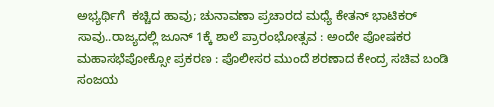ಅಭ್ಯರ್ಥಿಗೆ  ಕಚ್ಚಿದ ಹಾವು; ಚುನಾವಣಾ ಪ್ರಚಾರದ ಮಧ್ಯೆ ಕೇತನ್ ಭಾಟಿಕರ್ ಸಾವು..ರಾಜ್ಯದಲ್ಲಿ ಜೂನ್ 1ಕ್ಕೆ ಶಾಲೆ ಪ್ರಾರಂಭೋತ್ಸವ : ಅಂದೇ ಪೋಷಕರ ಮಹಾಸಭೆಪೋಕ್ಸೋ ಪ್ರಕರಣ : ಪೊಲೀಸರ ಮುಂದೆ ಶರಣಾದ ಕೇಂದ್ರ ಸಚಿವ ಬಂಡಿ ಸಂಜಯ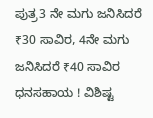ಪುತ್ರ3 ನೇ ಮಗು ಜನಿಸಿದರೆ ₹30 ಸಾವಿರ, 4ನೇ ಮಗು ಜನಿಸಿದರೆ ₹40 ಸಾವಿರ ಧನಸಹಾಯ ! ವಿಶಿಷ್ಟ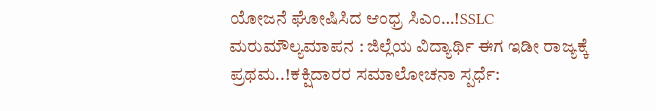ಯೋಜನೆ ಘೋಷಿಸಿದ ಆಂಧ್ರ ಸಿಎಂ…!SSLC ಮರುಮೌಲ್ಯಮಾಪನ : ಜಿಲ್ಲೆಯ ವಿದ್ಯಾರ್ಥಿ ಈಗ ಇಡೀ ರಾಜ್ಯಕ್ಕೆ ಪ್ರಥಮ..!ಕಕ್ಷಿದಾರರ ಸಮಾಲೋಚನಾ ಸ್ಪರ್ಧೆ: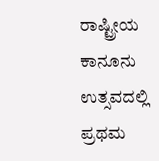ರಾಷ್ಟ್ರೀಯ ಕಾನೂನು ಉತ್ಸವದಲ್ಲಿ ಪ್ರಥಮ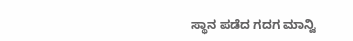ಸ್ಥಾನ ಪಡೆದ ಗದಗ ಮಾನ್ವಿ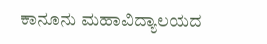ಕಾನೂನು ಮಹಾವಿದ್ಯಾಲಯದ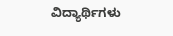ವಿದ್ಯಾರ್ಥಿಗಳು